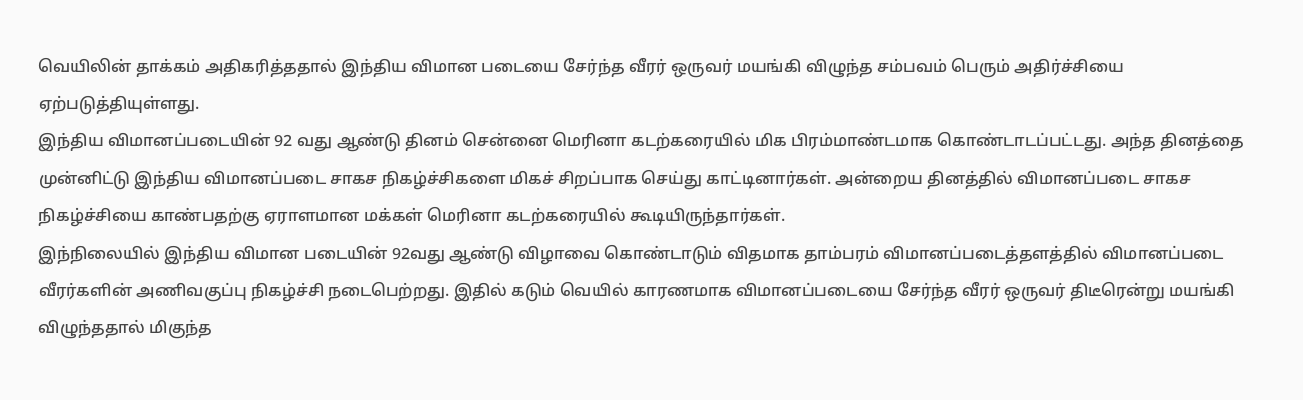வெயிலின் தாக்கம் அதிகரித்ததால் இந்திய விமான படையை சேர்ந்த வீரர் ஒருவர் மயங்கி விழுந்த சம்பவம் பெரும் அதிர்ச்சியை ஏற்படுத்தியுள்ளது.
இந்திய விமானப்படையின் 92 வது ஆண்டு தினம் சென்னை மெரினா கடற்கரையில் மிக பிரம்மாண்டமாக கொண்டாடப்பட்டது. அந்த தினத்தை முன்னிட்டு இந்திய விமானப்படை சாகச நிகழ்ச்சிகளை மிகச் சிறப்பாக செய்து காட்டினார்கள். அன்றைய தினத்தில் விமானப்படை சாகச நிகழ்ச்சியை காண்பதற்கு ஏராளமான மக்கள் மெரினா கடற்கரையில் கூடியிருந்தார்கள்.
இந்நிலையில் இந்திய விமான படையின் 92வது ஆண்டு விழாவை கொண்டாடும் விதமாக தாம்பரம் விமானப்படைத்தளத்தில் விமானப்படை வீரர்களின் அணிவகுப்பு நிகழ்ச்சி நடைபெற்றது. இதில் கடும் வெயில் காரணமாக விமானப்படையை சேர்ந்த வீரர் ஒருவர் திடீரென்று மயங்கி விழுந்ததால் மிகுந்த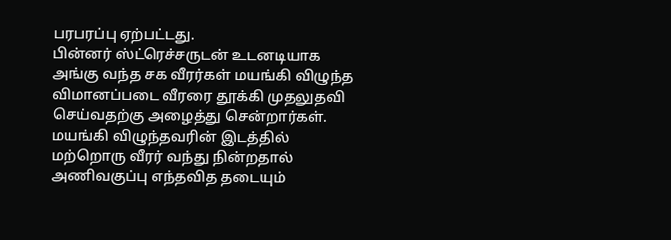பரபரப்பு ஏற்பட்டது.
பின்னர் ஸ்ட்ரெச்சருடன் உடனடியாக அங்கு வந்த சக வீரர்கள் மயங்கி விழுந்த விமானப்படை வீரரை தூக்கி முதலுதவி செய்வதற்கு அழைத்து சென்றார்கள். மயங்கி விழுந்தவரின் இடத்தில் மற்றொரு வீரர் வந்து நின்றதால் அணிவகுப்பு எந்தவித தடையும்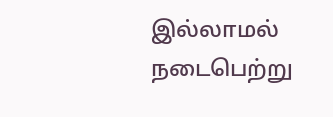இல்லாமல் நடைபெற்று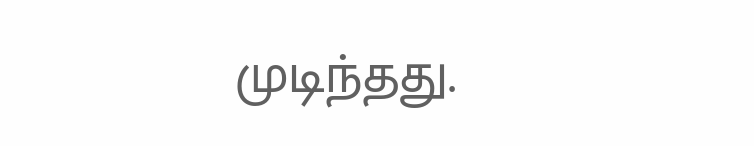முடிந்தது.